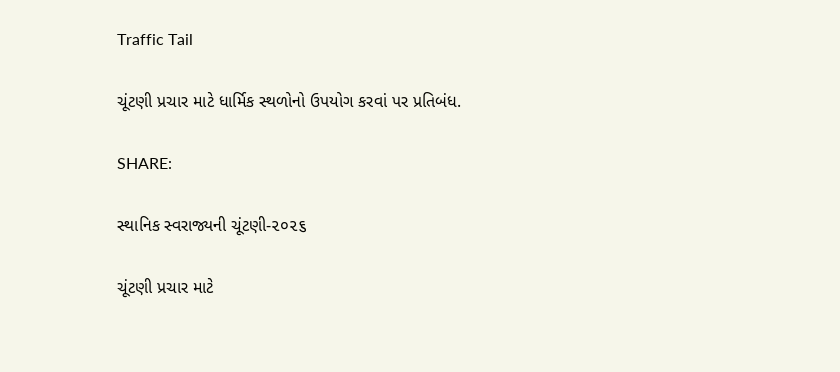Traffic Tail

ચૂંટણી પ્રચાર માટે ધાર્મિક સ્થળોનો ઉપયોગ કરવાં પર પ્રતિબંધ.

SHARE:

સ્થાનિક સ્વરાજ્યની ચૂંટણી-૨૦૨૬

ચૂંટણી પ્રચાર માટે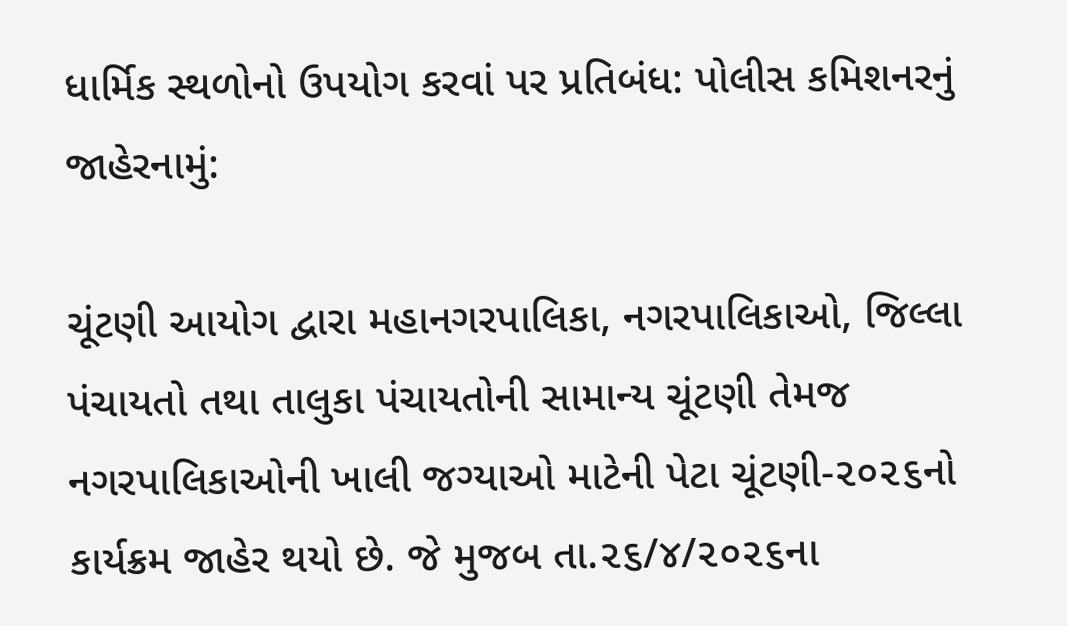ધાર્મિક સ્થળોનો ઉપયોગ કરવાં પર પ્રતિબંધ: પોલીસ કમિશનરનું જાહેરનામું:

ચૂંટણી આયોગ દ્વારા મહાનગરપાલિકા, નગરપાલિકાઓ, જિલ્લા પંચાયતો તથા તાલુકા પંચાયતોની સામાન્ય ચૂંટણી તેમજ નગરપાલિકાઓની ખાલી જગ્યાઓ માટેની પેટા ચૂંટણી-૨૦૨૬નો કાર્યક્રમ જાહેર થયો છે. જે મુજબ તા.૨૬/૪/૨૦૨૬ના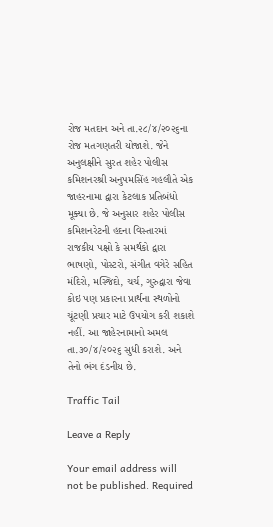રોજ મતદાન અને તા.૨૮/૪/૨૦૨૬ના રોજ મતગણતરી યોજાશે. જેને અનુલક્ષીને સુરત શહેર પોલીસ કમિશનરશ્રી અનુપમસિંહ ગહલૌતે એક જાહરનામા દ્વારા કેટલાક પ્રતિબંધો મૂક્યા છે. જે અનુસાર શહેર પોલીસ કમિશનરેટની હદના વિસ્તારમાં રાજકીય પક્ષો કે સમર્થકો દ્વારા ભાષણો, પોસ્ટરો, સંગીત વગેરે સહિત મંદિરો, મસ્જિદો, ચર્ચ, ગુરુદ્વારા જેવા કોઇ પણ પ્રકારના પ્રાર્થના સ્થળોનો ચૂંટણી પ્રચાર માટે ઉપયોગ કરી શકાશે નહીં. આ જાહેરનામાનો અમલ તા.૩૦/૪/૨૦૨૬ સુધી કરાશે. અને તેનો ભંગ દંડનીય છે.

Traffic Tail

Leave a Reply

Your email address will not be published. Required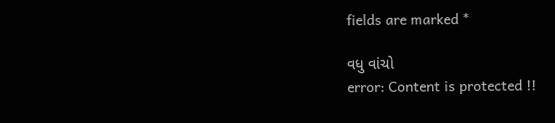fields are marked *

વધુ વાંચો
error: Content is protected !!